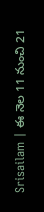Srisailam | ఈ నెల 11 నుంచి 21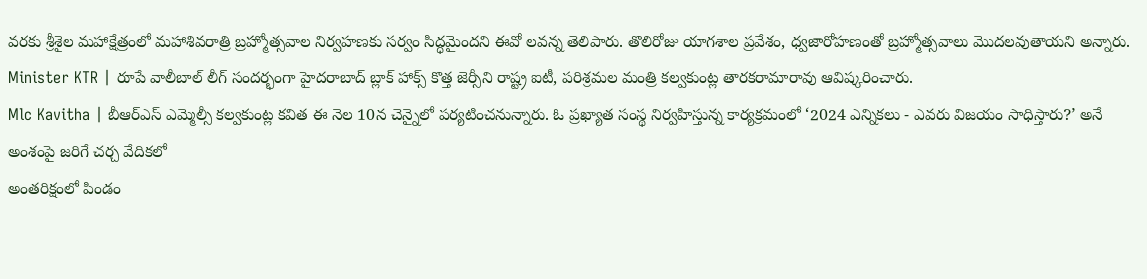వరకు శ్రీశైల మహాక్షేత్రంలో మహాశివరాత్రి బ్రహ్మోత్సవాల నిర్వహణకు సర్వం సిద్ధమైందని ఈవో లవన్న తెలిపారు. తొలిరోజు యాగశాల ప్రవేశం, ధ్వజారోహణంతో బ్రహ్మోత్సవాలు మొదలవుతాయని అన్నారు.
Minister KTR | రూపే వాలీబాల్ లీగ్ సందర్భంగా హైదరాబాద్ బ్లాక్ హాక్స్ కొత్త జెర్సీని రాష్ట్ర ఐటీ, పరిశ్రమల మంత్రి కల్వకుంట్ల తారకరామారావు ఆవిష్కరించారు.
Mlc Kavitha | బీఆర్ఎస్ ఎమ్మెల్సీ కల్వకుంట్ల కవిత ఈ నెల 10న చెన్నైలో పర్యటించనున్నారు. ఓ ప్రఖ్యాత సంస్థ నిర్వహిస్తున్న కార్యక్రమంలో ‘2024 ఎన్నికలు - ఎవరు విజయం సాధిస్తారు?’ అనే అంశంపై జరిగే చర్చ వేదికలో
అంతరిక్షంలో పిండం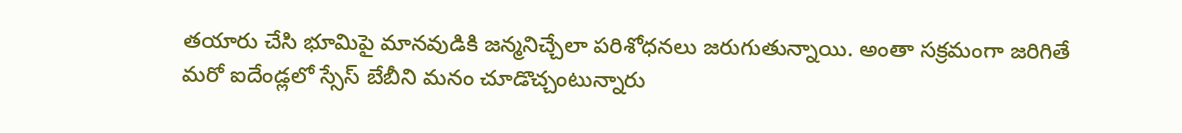తయారు చేసి భూమిపై మానవుడికి జన్మనిచ్చేలా పరిశోధనలు జరుగుతున్నాయి. అంతా సక్రమంగా జరిగితే మరో ఐదేండ్లలో స్సేస్ బేబీని మనం చూడొచ్చంటున్నారు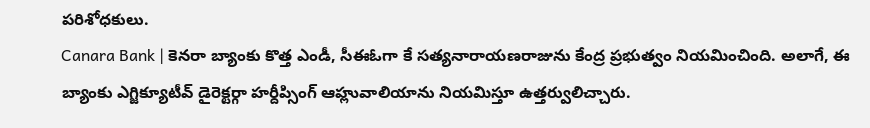పరిశోధకులు.
Canara Bank | కెనరా బ్యాంకు కొత్త ఎండీ, సీఈఓగా కే సత్యనారాయణరాజును కేంద్ర ప్రభుత్వం నియమించింది. అలాగే, ఈ బ్యాంకు ఎగ్జిక్యూటీవ్ డైరెక్టర్గా హర్దీప్సింగ్ ఆహ్లువాలియాను నియమిస్తూ ఉత్తర్వులిచ్చారు.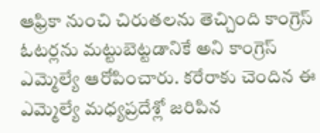ఆఫ్రికా నుంచి చిరుతలను తెచ్చింది కాంగ్రెస్ ఓటర్లను మట్టుబెట్టడానికే అని కాంగ్రెస్ ఎమ్మెల్యే ఆరోపించారు. కరేరాకు చెందిన ఈ ఎమ్మెల్యే మధ్యప్రదేశ్లో జరిపిన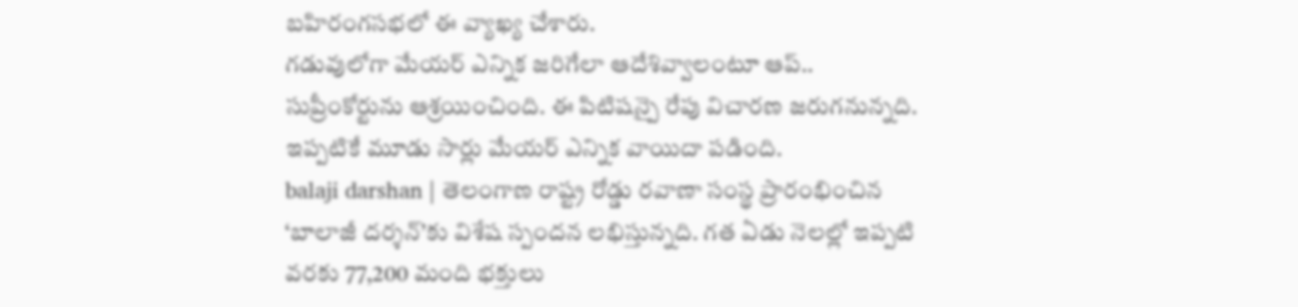బహిరంగసభలో ఈ వ్యాఖ్య చేశారు.
గడువులోగా మేయర్ ఎన్నిక జరిగేలా ఆదేశివ్వాలంటూ ఆప్.. సుప్రీంకోర్టును ఆశ్రయించింది. ఈ పిటిషన్పై రేపు విచారణ జరుగనున్నది. ఇప్పటికే మూడు సార్లు మేయర్ ఎన్నిక వాయిదా పడింది.
balaji darshan | తెలంగాణ రాష్ట్ర రోడ్డు రవాణా సంస్థ ప్రారంభించిన ‘బాలాజీ దర్శన్’కు విశేష స్పందన లభిస్తున్నది. గత ఏడు నెలల్లో ఇప్పటి వరకు 77,200 మంది భక్తులు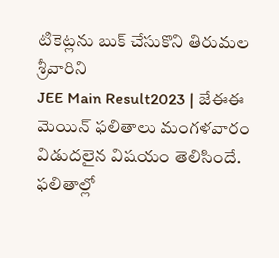టికెట్లను బుక్ చేసుకొని తిరుమల శ్రీవారిని
JEE Main Result2023 | జేఈఈ మెయిన్ ఫలితాలు మంగళవారం విడుదలైన విషయం తెలిసిందే. ఫలితాల్లో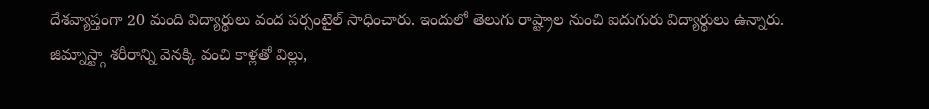దేశవ్యాప్తంగా 20 మంది విద్యార్థులు వంద పర్సంటైల్ సాధించారు. ఇందులో తెలుగు రాష్ట్రాల నుంచి ఐదుగురు విద్యార్థులు ఉన్నారు.
జిమ్నాస్ట్గా శరీరాన్ని వెనక్కి వంచి కాళ్లతో విల్లు,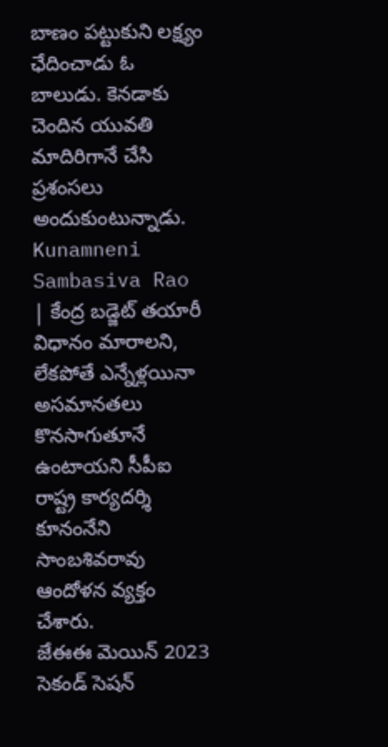బాణం పట్టుకుని లక్ష్యం ఛేదించాడు ఓ బాలుడు. కెనడాకు చెందిన యువతి మాదిరిగానే చేసి ప్రశంసలు అందుకుంటున్నాడు.
Kunamneni Sambasiva Rao | కేంద్ర బడ్జెట్ తయారీ విధానం మారాలని, లేకపోతే ఎన్నేళ్లయినా అసమానతలు కొనసాగుతూనే ఉంటాయని సీపీఐ రాష్ట్ర కార్యదర్శి కూనంనేని సాంబశివరావు ఆందోళన వ్యక్తం చేశారు.
జేఈఈ మెయిన్ 2023 సెకండ్ సెషన్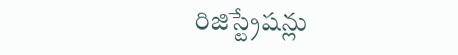రిజిస్ట్రేషన్లు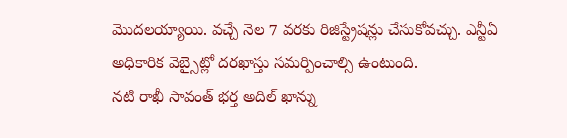మొదలయ్యాయి. వచ్చే నెల 7 వరకు రిజిస్ట్రేషన్లు చేసుకోవచ్చు. ఎన్టీఏ అధికారిక వెబ్సైట్లో దరఖాస్తు సమర్పించాల్సి ఉంటుంది.
నటి రాఖీ సావంత్ భర్త అదిల్ ఖాన్ను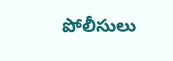పోలీసులు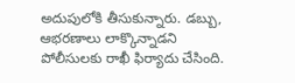అదుపులోకి తీసుకున్నారు. డబ్బు, ఆభరణాలు లాక్కొన్నాడని పోలీసులకు రాఖీ ఫిర్యాదు చేసింది.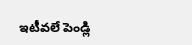ఇటీవలే పెండ్లి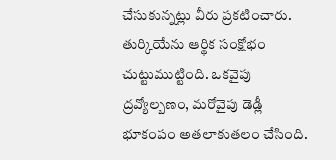చేసుకున్నట్లు వీరు ప్రకటించారు.
తుర్కియేను ఆర్థిక సంక్షోభం చుట్టుముట్టింది. ఒకవైపు ద్రవ్యోల్బణం, మరోవైపు డెడ్లీ భూకంపం అతలాకుతలం చేసింది.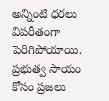అన్నింటి ధరలు విపరీతంగా పెరిగిపోయాయి. ప్రభుత్వ సాయం కోసం ప్రజలు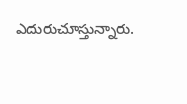ఎదురుచూస్తున్నారు.